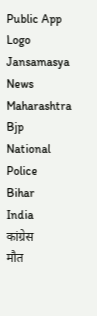Public App Logo
Jansamasya
News
Maharashtra
Bjp
National
Police
Bihar
India
कांग्रेस
मौत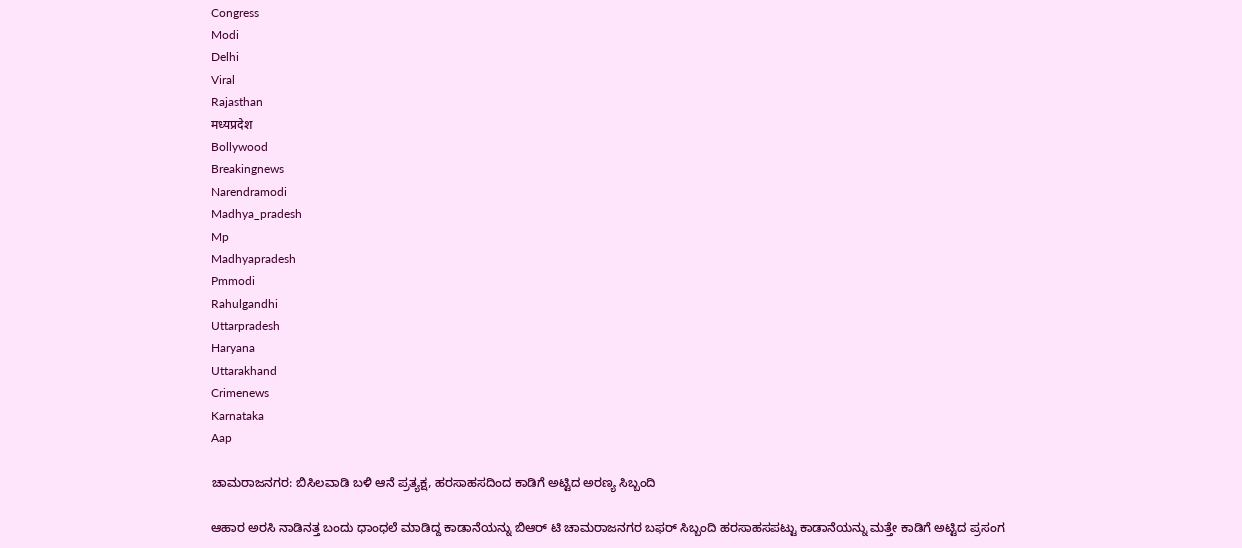Congress
Modi
Delhi
Viral
Rajasthan
मध्यप्रदेश
Bollywood
Breakingnews
Narendramodi
Madhya_pradesh
Mp
Madhyapradesh
Pmmodi
Rahulgandhi
Uttarpradesh
Haryana
Uttarakhand
Crimenews
Karnataka
Aap

ಚಾಮರಾಜನಗರ: ಬಿಸಿಲವಾಡಿ ಬಳಿ ಆನೆ ಪ್ರತ್ಯಕ್ಷ, ಹರಸಾಹಸದಿಂದ ಕಾಡಿಗೆ ಅಟ್ಟಿದ ಅರಣ್ಯ ಸಿಬ್ಬಂದಿ

ಆಹಾರ ಅರಸಿ ನಾಡಿನತ್ತ ಬಂದು ಧಾಂಧಲೆ ಮಾಡಿದ್ದ ಕಾಡಾನೆಯನ್ನು ಬಿಆರ್ ಟಿ ಚಾಮರಾಜನಗರ ಬಫರ್ ಸಿಬ್ಬಂದಿ ಹರಸಾಹಸಪಟ್ಟು ಕಾಡಾನೆಯನ್ನು ಮತ್ತೇ ಕಾಡಿಗೆ ಅಟ್ಟಿದ ಪ್ರಸಂಗ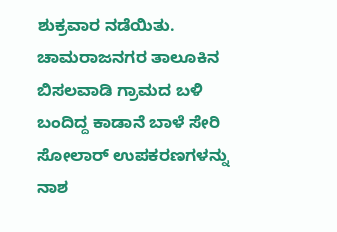ಶುಕ್ರವಾರ ನಡೆಯಿತು. ಚಾಮರಾಜನಗರ ತಾಲೂಕಿನ ಬಿಸಲವಾಡಿ ಗ್ರಾಮದ ಬಳಿ ಬಂದಿದ್ದ ಕಾಡಾನೆ ಬಾಳೆ ಸೇರಿ ಸೋಲಾರ್ ಉಪಕರಣಗಳನ್ನು ನಾಶ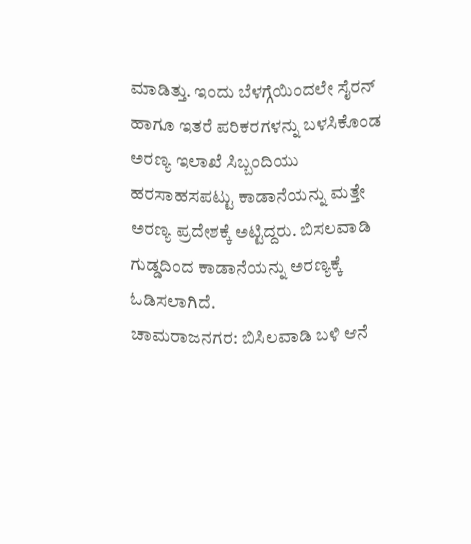ಮಾಡಿತ್ತು. ಇಂದು ಬೆಳಗ್ಗೆಯಿಂದಲೇ ಸೈರನ್ ಹಾಗೂ ಇತರೆ ಪರಿಕರಗಳನ್ನು ಬಳಸಿಕೊಂಡ ಅರಣ್ಯ ಇಲಾಖೆ ಸಿಬ್ಬಂದಿಯು ಹರಸಾಹಸಪಟ್ಟು ಕಾಡಾನೆಯನ್ನು ಮತ್ತೇ ಅರಣ್ಯ ಪ್ರದೇಶಕ್ಕೆ ಅಟ್ಟಿದ್ದರು. ಬಿಸಲವಾಡಿ ಗುಡ್ಡದಿಂದ ಕಾಡಾನೆಯನ್ನು ಅರಣ್ಯಕ್ಕೆ ಓಡಿಸಲಾಗಿದೆ.
ಚಾಮರಾಜನಗರ: ಬಿಸಿಲವಾಡಿ ಬಳಿ ಆನೆ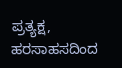ಪ್ರತ್ಯಕ್ಷ, ಹರಸಾಹಸದಿಂದ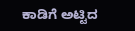ಕಾಡಿಗೆ ಅಟ್ಟಿದ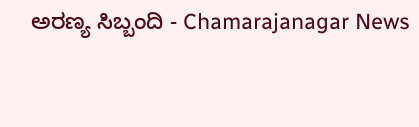ಅರಣ್ಯ ಸಿಬ್ಬಂದಿ - Chamarajanagar News